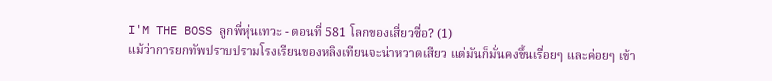I'M THE BOSS ลูกพี่หุ่นเทวะ - ตอนที่ 581 โลกของเสี่ยวซื่อ? (1)
แม้ว่าการยกทัพปราบปรามโรงเรียนของหลิงเทียนจะน่าหวาดเสียว แต่มันก็มั่นคงขึ้นเรื่อยๆ และค่อยๆ เข้า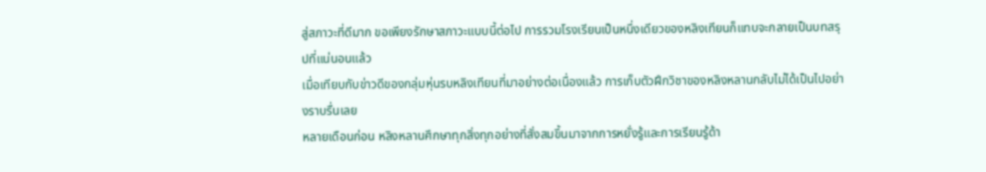สู่สภาวะที่ดีมาก ขอเพียงรักษาสภาวะแบบนี้ต่อไป การรวมโรงเรียนเป็นหนึ่งเดียวของหลิงเทียนก็แทบจะกลายเป็นบทสรุปที่แน่นอนแล้ว
เมื่อเทียบกับข่าวดีของกลุ่มหุ่นรบหลิงเทียนที่มาอย่างต่อเนื่องแล้ว การเก็บตัวฝึกวิชาของหลิงหลานกลับไม่ได้เป็นไปอย่างราบรื่นเลย
หลายเดือนก่อน หลิงหลานศึกษาทุกสิ่งทุกอย่างที่สั่งสมขึ้นมาจากการหยั่งรู้และการเรียนรู้ด้า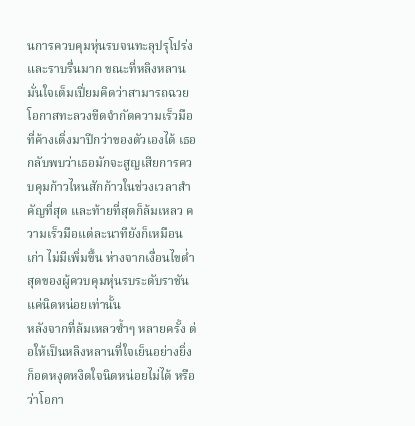นการควบคุมหุ่นรบจนทะลุปรุโปร่งและราบรื่นมาก ขณะที่หลิงหลานมั่นใจเต็มเปี่ยมคิดว่าสามารถฉวยโอกาสทะลวงขีดจำกัดความเร็วมือที่ค้างเติ่งมาปีกว่าของตัวเองได้ เธอกลับพบว่าเธอมักจะสูญเสียการควบคุมก้าวไหนสักก้าวในช่วงเวลาสำคัญที่สุด และท้ายที่สุดก็ล้มเหลว ความเร็วมือแต่ละนาทียังก็เหมือนเก่า ไม่มีเพิ่มขึ้น ห่างจากเงื่อนไขต่ำสุดของผู้ควบคุมหุ่นรบระดับราชันแค่นิดหน่อยเท่านั้น
หลังจากที่ล้มเหลวซ้ำๆ หลายครั้ง ต่อให้เป็นหลิงหลานที่ใจเย็นอย่างยิ่งก็อดหงุดหงิดใจนิดหน่อยไม่ได้ หรือว่าโอกา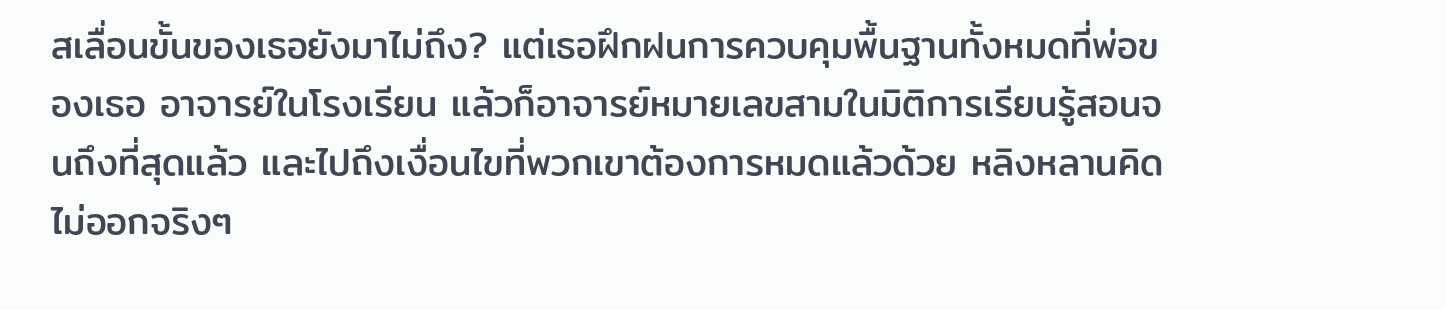สเลื่อนขั้นของเธอยังมาไม่ถึง? แต่เธอฝึกฝนการควบคุมพื้นฐานทั้งหมดที่พ่อของเธอ อาจารย์ในโรงเรียน แล้วก็อาจารย์หมายเลขสามในมิติการเรียนรู้สอนจนถึงที่สุดแล้ว และไปถึงเงื่อนไขที่พวกเขาต้องการหมดแล้วด้วย หลิงหลานคิดไม่ออกจริงๆ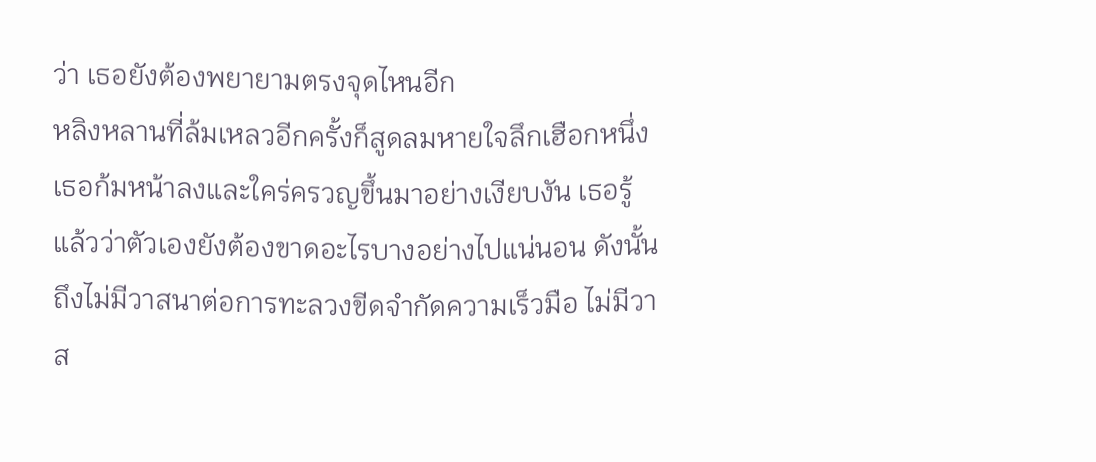ว่า เธอยังต้องพยายามตรงจุดไหนอีก
หลิงหลานที่ล้มเหลวอีกครั้งก็สูดลมหายใจลึกเฮือกหนึ่ง เธอก้มหน้าลงและใคร่ครวญขึ้นมาอย่างเงียบงัน เธอรู้แล้วว่าตัวเองยังต้องขาดอะไรบางอย่างไปแน่นอน ดังนั้นถึงไม่มีวาสนาต่อการทะลวงขีดจำกัดความเร็วมือ ไม่มีวาส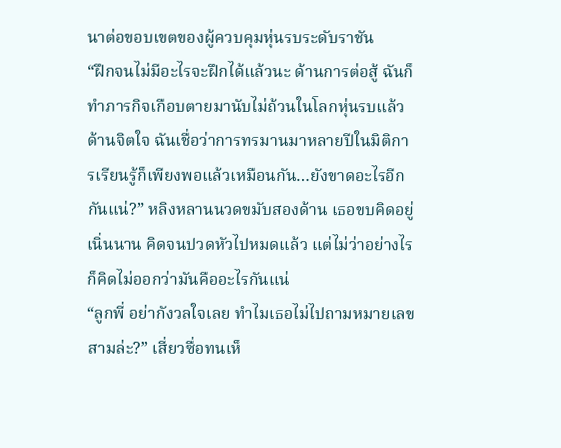นาต่อขอบเขตของผู้ควบคุมหุ่นรบระดับราชัน
“ฝึกจนไม่มีอะไรจะฝึกได้แล้วนะ ด้านการต่อสู้ ฉันก็ทำภารกิจเกือบตายมานับไม่ถ้วนในโลกหุ่นรบแล้ว ด้านจิตใจ ฉันเชื่อว่าการทรมานมาหลายปีในมิติการเรียนรู้ก็เพียงพอแล้วเหมือนกัน…ยังขาดอะไรอีกกันแน่?” หลิงหลานนวดขมับสองด้าน เธอขบคิดอยู่เนิ่นนาน คิดจนปวดหัวไปหมดแล้ว แต่ไม่ว่าอย่างไรก็คิดไม่ออกว่ามันคืออะไรกันแน่
“ลูกพี่ อย่ากังวลใจเลย ทำไมเธอไม่ไปถามหมายเลขสามล่ะ?” เสี่ยวซื่อทนเห็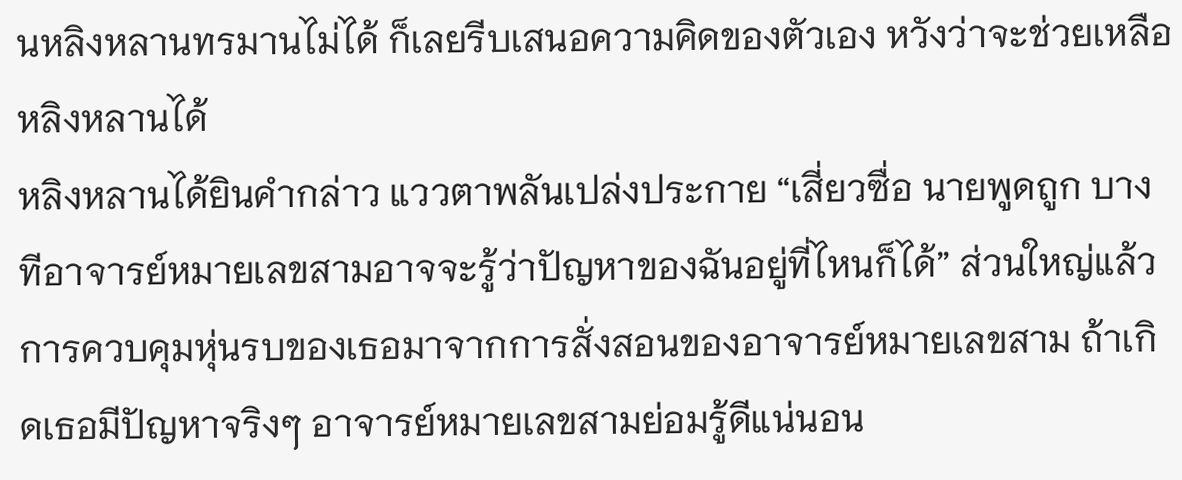นหลิงหลานทรมานไม่ได้ ก็เลยรีบเสนอความคิดของตัวเอง หวังว่าจะช่วยเหลือหลิงหลานได้
หลิงหลานได้ยินคำกล่าว แววตาพลันเปล่งประกาย “เสี่ยวซื่อ นายพูดถูก บางทีอาจารย์หมายเลขสามอาจจะรู้ว่าปัญหาของฉันอยู่ที่ไหนก็ได้” ส่วนใหญ่แล้วการควบคุมหุ่นรบของเธอมาจากการสั่งสอนของอาจารย์หมายเลขสาม ถ้าเกิดเธอมีปัญหาจริงๆ อาจารย์หมายเลขสามย่อมรู้ดีแน่นอน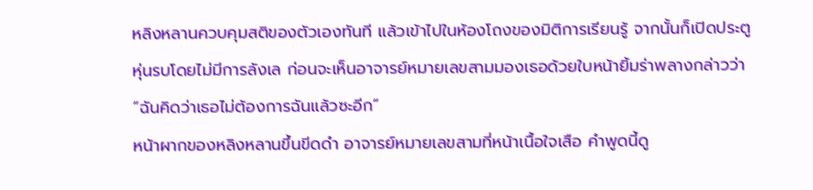หลิงหลานควบคุมสติของตัวเองทันที แล้วเข้าไปในห้องโถงของมิติการเรียนรู้ จากนั้นก็เปิดประตูหุ่นรบโดยไม่มีการลังเล ก่อนจะเห็นอาจารย์หมายเลขสามมองเธอด้วยใบหน้ายิ้มร่าพลางกล่าวว่า “ฉันคิดว่าเธอไม่ต้องการฉันแล้วซะอีก”
หน้าผากของหลิงหลานขึ้นขีดดำ อาจารย์หมายเลขสามที่หน้าเนื้อใจเสือ คำพูดนี้ดู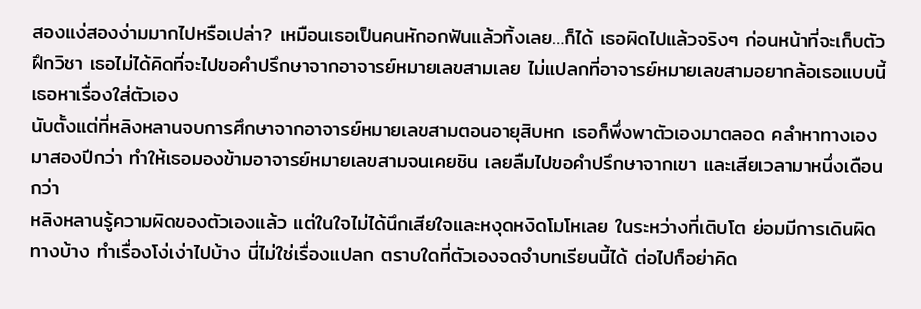สองแง่สองง่ามมากไปหรือเปล่า? เหมือนเธอเป็นคนหักอกฟันแล้วทิ้งเลย…ก็ได้ เธอผิดไปแล้วจริงๆ ก่อนหน้าที่จะเก็บตัวฝึกวิชา เธอไม่ได้คิดที่จะไปขอคำปรึกษาจากอาจารย์หมายเลขสามเลย ไม่แปลกที่อาจารย์หมายเลขสามอยากล้อเธอแบบนี้ เธอหาเรื่องใส่ตัวเอง
นับตั้งแต่ที่หลิงหลานจบการศึกษาจากอาจารย์หมายเลขสามตอนอายุสิบหก เธอก็พึ่งพาตัวเองมาตลอด คลำหาทางเองมาสองปีกว่า ทำให้เธอมองข้ามอาจารย์หมายเลขสามจนเคยชิน เลยลืมไปขอคำปรึกษาจากเขา และเสียเวลามาหนึ่งเดือนกว่า
หลิงหลานรู้ความผิดของตัวเองแล้ว แต่ในใจไม่ได้นึกเสียใจและหงุดหงิดโมโหเลย ในระหว่างที่เติบโต ย่อมมีการเดินผิดทางบ้าง ทำเรื่องโง่เง่าไปบ้าง นี่ไม่ใช่เรื่องแปลก ตราบใดที่ตัวเองจดจำบทเรียนนี้ได้ ต่อไปก็อย่าคิด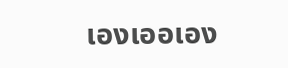เองเออเอง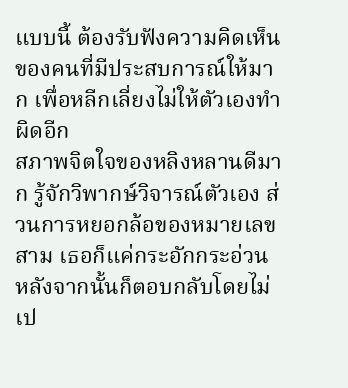แบบนี้ ต้องรับฟังความคิดเห็นของคนที่มีประสบการณ์ให้มาก เพื่อหลีกเลี่ยงไม่ให้ตัวเองทำผิดอีก
สภาพจิตใจของหลิงหลานดีมาก รู้จักวิพากษ์วิจารณ์ตัวเอง ส่วนการหยอกล้อของหมายเลขสาม เธอก็แค่กระอักกระอ่วน หลังจากนั้นก็ตอบกลับโดยไม่เป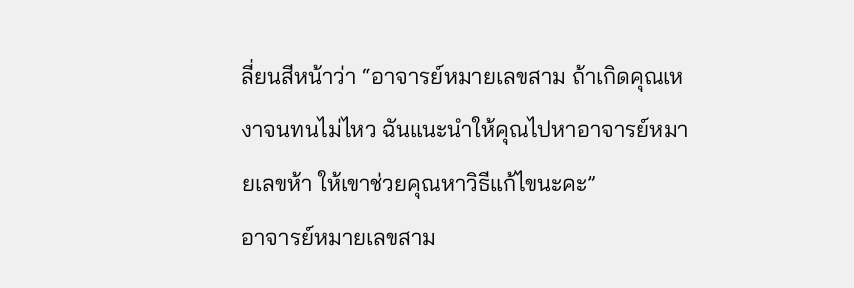ลี่ยนสีหน้าว่า “อาจารย์หมายเลขสาม ถ้าเกิดคุณเหงาจนทนไม่ไหว ฉันแนะนำให้คุณไปหาอาจารย์หมายเลขห้า ให้เขาช่วยคุณหาวิธีแก้ไขนะคะ”
อาจารย์หมายเลขสาม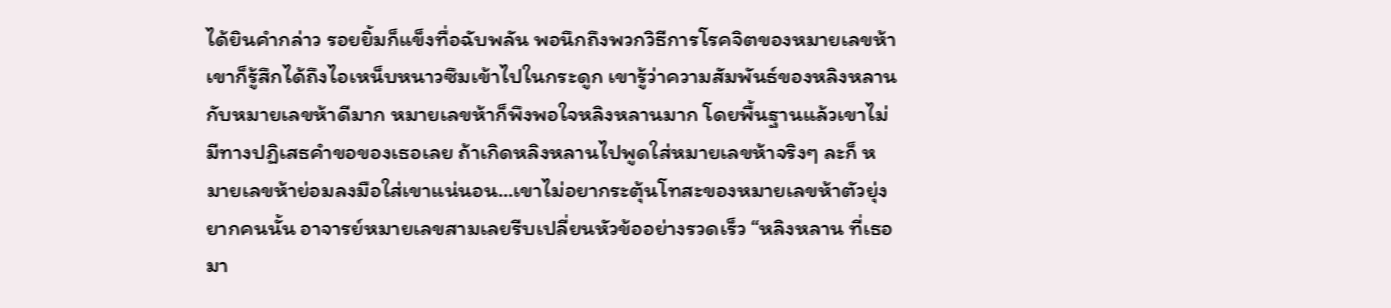ได้ยินคำกล่าว รอยยิ้มก็แข็งทื่อฉับพลัน พอนึกถึงพวกวิธีการโรคจิตของหมายเลขห้า เขาก็รู้สึกได้ถึงไอเหน็บหนาวซึมเข้าไปในกระดูก เขารู้ว่าความสัมพันธ์ของหลิงหลานกับหมายเลขห้าดีมาก หมายเลขห้าก็พึงพอใจหลิงหลานมาก โดยพื้นฐานแล้วเขาไม่มีทางปฏิเสธคำขอของเธอเลย ถ้าเกิดหลิงหลานไปพูดใส่หมายเลขห้าจริงๆ ละก็ หมายเลขห้าย่อมลงมือใส่เขาแน่นอน...เขาไม่อยากระตุ้นโทสะของหมายเลขห้าตัวยุ่งยากคนนั้น อาจารย์หมายเลขสามเลยรีบเปลี่ยนหัวข้ออย่างรวดเร็ว “หลิงหลาน ที่เธอมา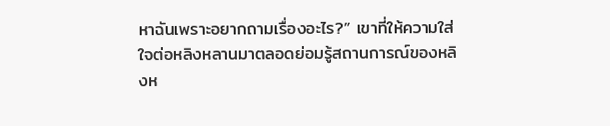หาฉันเพราะอยากถามเรื่องอะไร?” เขาที่ให้ความใส่ใจต่อหลิงหลานมาตลอดย่อมรู้สถานการณ์ของหลิงห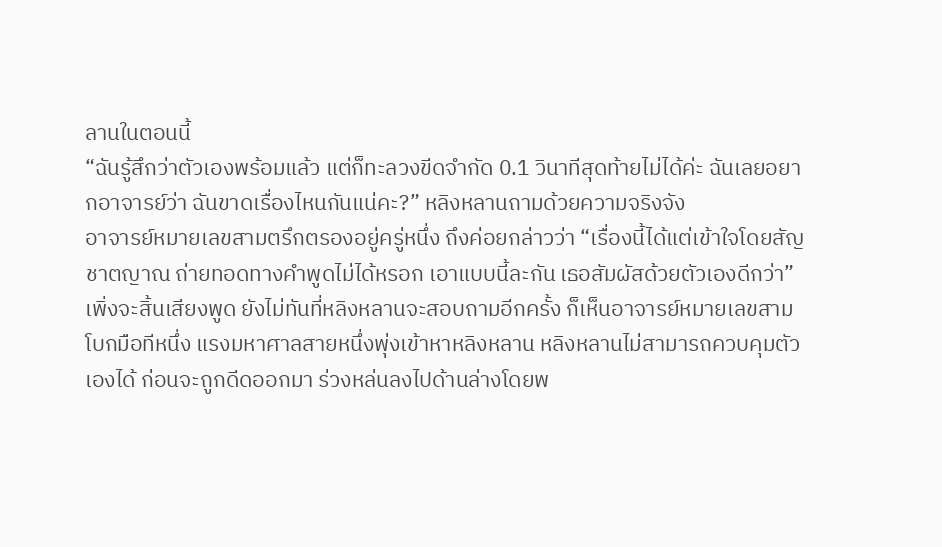ลานในตอนนี้
“ฉันรู้สึกว่าตัวเองพร้อมแล้ว แต่ก็ทะลวงขีดจำกัด 0.1 วินาทีสุดท้ายไม่ได้ค่ะ ฉันเลยอยากอาจารย์ว่า ฉันขาดเรื่องไหนกันแน่คะ?” หลิงหลานถามด้วยความจริงจัง
อาจารย์หมายเลขสามตรึกตรองอยู่ครู่หนึ่ง ถึงค่อยกล่าวว่า “เรื่องนี้ได้แต่เข้าใจโดยสัญชาตญาณ ถ่ายทอดทางคำพูดไม่ได้หรอก เอาแบบนี้ละกัน เธอสัมผัสด้วยตัวเองดีกว่า”
เพิ่งจะสิ้นเสียงพูด ยังไม่ทันที่หลิงหลานจะสอบถามอีกครั้ง ก็เห็นอาจารย์หมายเลขสามโบกมือทีหนึ่ง แรงมหาศาลสายหนึ่งพุ่งเข้าหาหลิงหลาน หลิงหลานไม่สามารถควบคุมตัวเองได้ ก่อนจะถูกดีดออกมา ร่วงหล่นลงไปด้านล่างโดยพ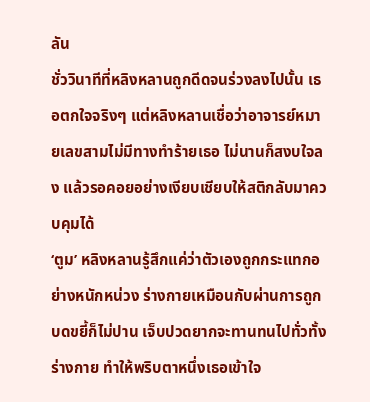ลัน
ชั่ววินาทีที่หลิงหลานถูกดีดจนร่วงลงไปนั้น เธอตกใจจริงๆ แต่หลิงหลานเชื่อว่าอาจารย์หมายเลขสามไม่มีทางทำร้ายเธอ ไม่นานก็สงบใจลง แล้วรอคอยอย่างเงียบเชียบให้สติกลับมาควบคุมได้
‘ตูม’ หลิงหลานรู้สึกแค่ว่าตัวเองถูกกระแทกอย่างหนักหน่วง ร่างกายเหมือนกับผ่านการถูกบดขยี้ก็ไม่ปาน เจ็บปวดยากจะทานทนไปทั่วทั้งร่างกาย ทำให้พริบตาหนึ่งเธอเข้าใจ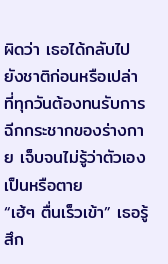ผิดว่า เธอได้กลับไปยังชาติก่อนหรือเปล่า ที่ทุกวันต้องทนรับการฉีกกระชากของร่างกาย เจ็บจนไม่รู้ว่าตัวเองเป็นหรือตาย
“เฮ้ๆ ตื่นเร็วเข้า” เธอรู้สึก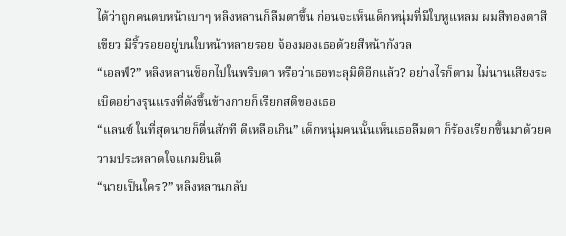ได้ว่าถูกคนตบหน้าเบาๆ หลิงหลานก็ลืมตาขึ้น ก่อนจะเห็นเด็กหนุ่มที่มีใบหูแหลม ผมสีทองตาสีเขียว มีริ้วรอยอยู่บนใบหน้าหลายรอย จ้องมองเธอด้วยสีหน้ากังวล
“เอลฟ์?” หลิงหลานช็อกไปในพริบตา หรือว่าเธอทะลุมิติอีกแล้ว? อย่างไรก็ตาม ไม่นานเสียงระเบิดอย่างรุนแรงที่ดังขึ้นข้างกายก็เรียกสติของเธอ
“แลนซ์ ในที่สุดนายก็ตื่นสักที ดีเหลือเกิน” เด็กหนุ่มคนนั้นเห็นเธอลืมตา ก็ร้องเรียกขึ้นมาด้วยความประหลาดใจแกมยินดี
“นายเป็นใคร?” หลิงหลานกลับ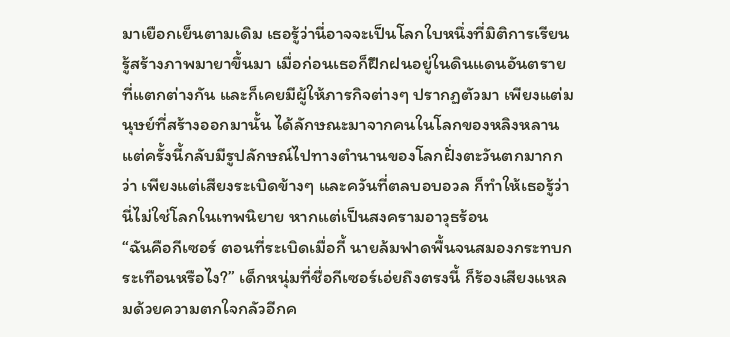มาเยือกเย็นตามเดิม เธอรู้ว่านี่อาจจะเป็นโลกใบหนึ่งที่มิติการเรียนรู้สร้างภาพมายาขึ้นมา เมื่อก่อนเธอก็ฝึกฝนอยู่ในดินแดนอันตรายที่แตกต่างกัน และก็เคยมีผู้ให้ภารกิจต่างๆ ปรากฏตัวมา เพียงแต่มนุษย์ที่สร้างออกมานั้น ได้ลักษณะมาจากคนในโลกของหลิงหลาน แต่ครั้งนี้กลับมีรูปลักษณ์ไปทางตำนานของโลกฝั่งตะวันตกมากกว่า เพียงแต่เสียงระเบิดข้างๆ และควันที่ตลบอบอวล ก็ทำให้เธอรู้ว่านี่ไม่ใช่โลกในเทพนิยาย หากแต่เป็นสงครามอาวุธร้อน
“ฉันคือกีเซอร์ ตอนที่ระเบิดเมื่อกี้ นายล้มฟาดพื้นจนสมองกระทบกระเทือนหรือไง?” เด็กหนุ่มที่ชื่อกีเซอร์เอ่ยถึงตรงนี้ ก็ร้องเสียงแหลมด้วยความตกใจกลัวอีกค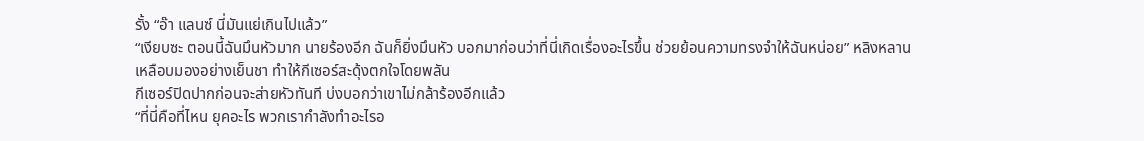รั้ง “อ๊า แลนซ์ นี่มันแย่เกินไปแล้ว”
“เงียบซะ ตอนนี้ฉันมึนหัวมาก นายร้องอีก ฉันก็ยิ่งมึนหัว บอกมาก่อนว่าที่นี่เกิดเรื่องอะไรขึ้น ช่วยย้อนความทรงจำให้ฉันหน่อย” หลิงหลานเหลือบมองอย่างเย็นชา ทำให้กีเซอร์สะดุ้งตกใจโดยพลัน
กีเซอร์ปิดปากก่อนจะส่ายหัวทันที บ่งบอกว่าเขาไม่กล้าร้องอีกแล้ว
“ที่นี่คือที่ไหน ยุคอะไร พวกเรากำลังทำอะไรอ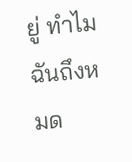ยู่ ทำไมฉันถึงหมด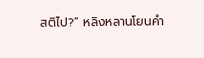สติไป?” หลิงหลานโยนคำ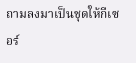ถามลงมาเป็นชุดให้กีเซอร์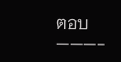ตอบ
———-